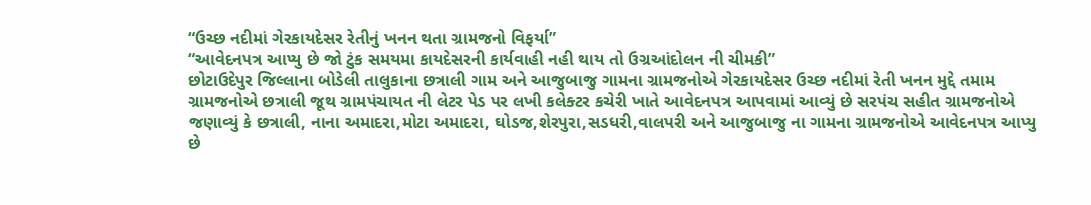“ઉચ્છ નદીમાં ગેરકાયદેસર રેતીનું ખનન થતા ગ્રામજનો વિફર્યા”
“આવેદનપત્ર આપ્યુ છે જો ટુંક સમયમા કાયદેસરની કાર્યવાહી નહી થાય તો ઉગ્રઆંદોલન ની ચીમકી”
છોટાઉદેપુર જિલ્લાના બોડેલી તાલુકાના છત્રાલી ગામ અને આજુબાજુ ગામના ગ્રામજનોએ ગેરકાયદેસર ઉચ્છ નદીમાં રેતી ખનન મુદ્દે તમામ ગ્રામજનોએ છત્રાલી જૂથ ગ્રામપંચાયત ની લેટર પેડ પર લખી કલેક્ટર કચેરી ખાતે આવેદનપત્ર આપવામાં આવ્યું છે સરપંચ સહીત ગ્રામજનોએ જણાવ્યું કે છત્રાલી, નાના અમાદરા,મોટા અમાદરા, ઘોડજ,શેરપુરા,સડધરી,વાલપરી અને આજુબાજુ ના ગામના ગ્રામજનોએ આવેદનપત્ર આપ્યુ છે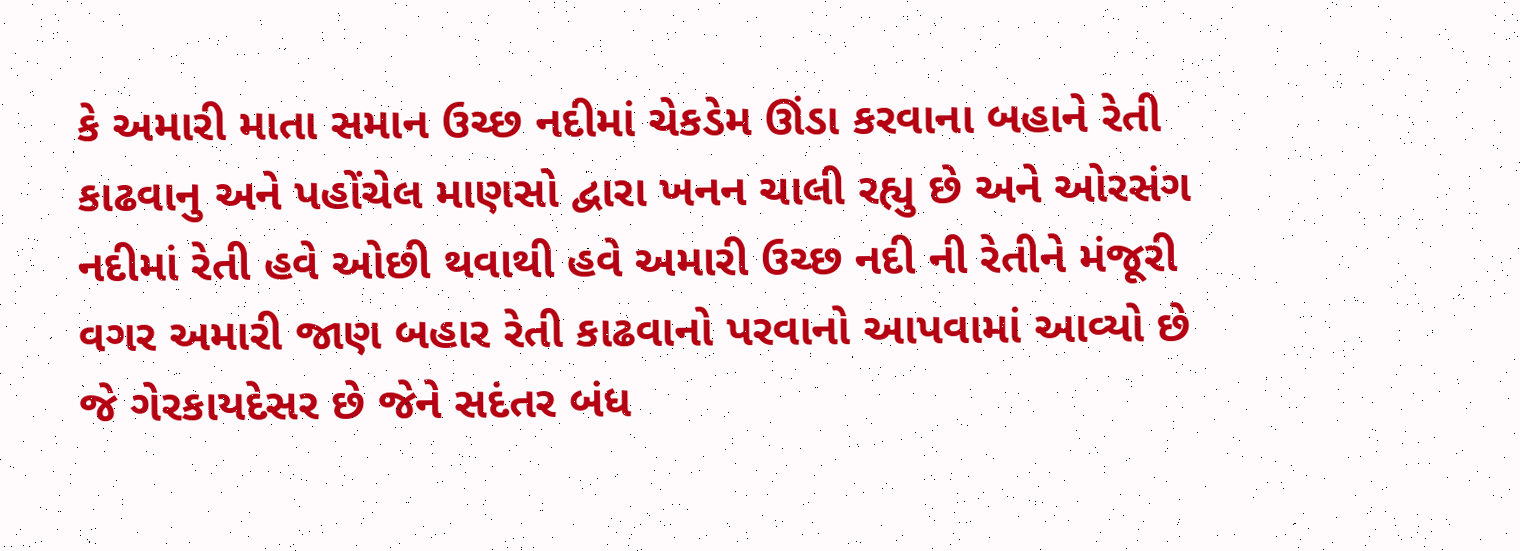કે અમારી માતા સમાન ઉચ્છ નદીમાં ચેકડેમ ઊંડા કરવાના બહાને રેતી કાઢવાનુ અને પહોંચેલ માણસો દ્વારા ખનન ચાલી રહ્યુ છે અને ઓરસંગ નદીમાં રેતી હવે ઓછી થવાથી હવે અમારી ઉચ્છ નદી ની રેતીને મંજૂરી વગર અમારી જાણ બહાર રેતી કાઢવાનો પરવાનો આપવામાં આવ્યો છે જે ગેરકાયદેસર છે જેને સદંતર બંધ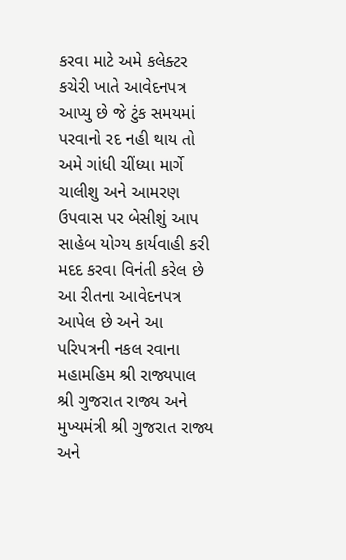કરવા માટે અમે કલેક્ટર કચેરી ખાતે આવેદનપત્ર આપ્યુ છે જે ટુંક સમયમાં પરવાનો રદ નહી થાય તો અમે ગાંધી ચીંધ્યા માર્ગે ચાલીશુ અને આમરણ ઉપવાસ પર બેસીશું આપ સાહેબ યોગ્ય કાર્યવાહી કરી મદદ કરવા વિનંતી કરેલ છે આ રીતના આવેદનપત્ર આપેલ છે અને આ પરિપત્રની નકલ રવાના મહામહિમ શ્રી રાજ્યપાલ શ્રી ગુજરાત રાજ્ય અને મુખ્યમંત્રી શ્રી ગુજરાત રાજ્ય અને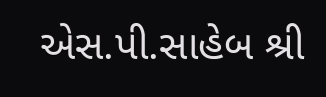એસ.પી.સાહેબ શ્રી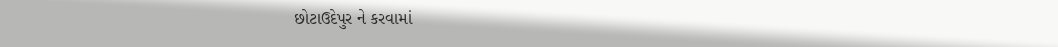છોટાઉદેપુર ને કરવામાં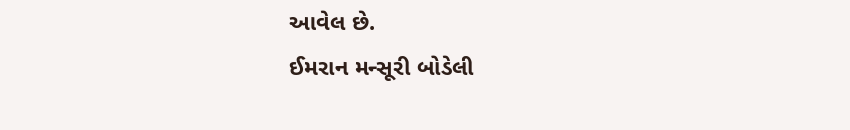આવેલ છે.
ઈમરાન મન્સૂરી બોડેલી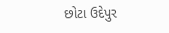છોટા ઉદેપુર